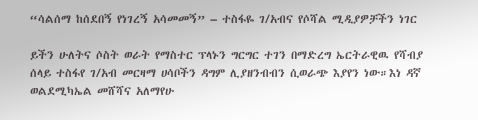“ሳልሰማ ከሰደበኝ የነገረኝ አሳመመኝ” – ተስፋዬ ገ/አብና የሶሻል ሚዲያዎቻችን ነገር

ይችን ሁለትና ሶስት ወራት የማስተር ፕላኑን ግርግር ተገን በማድረግ ኤርትራዊዉ የሻብያ ሰላይ ተስፋየ ገ/አብ መርዛማ ሀሳቦችን ዳግም ሊያዘንብብን ሲወራጭ እያየን ነው።እነ ዳኛ ወልደሚካኤል መሸሻና አለማየሁ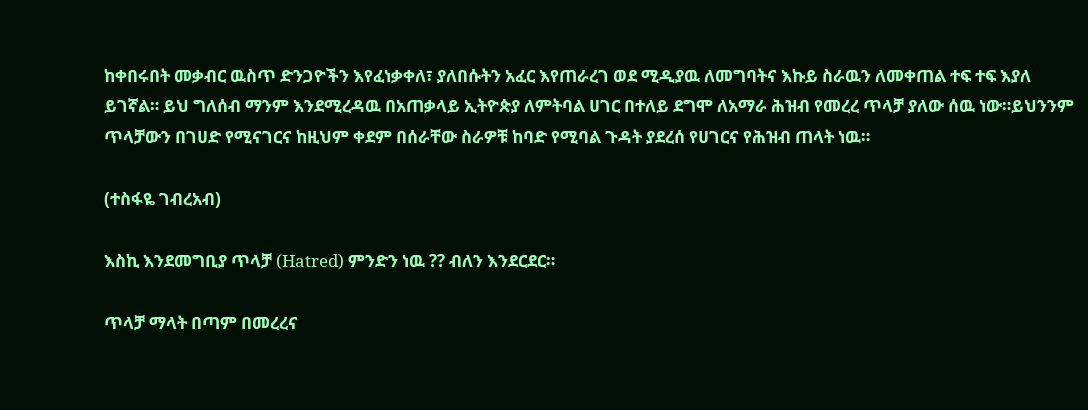ከቀበሩበት መቃብር ዉስጥ ድንጋዮችን እየፈነቃቀለ፣ ያለበሱትን አፈር እየጠራረገ ወደ ሚዲያዉ ለመግባትና እኩይ ስራዉን ለመቀጠል ተፍ ተፍ እያለ ይገኛል። ይህ ግለሰብ ማንም እንደሚረዳዉ በአጠቃላይ ኢትዮጵያ ለምትባል ሀገር በተለይ ደግሞ ለአማራ ሕዝብ የመረረ ጥላቻ ያለው ሰዉ ነው።ይህንንም ጥላቻውን በገሀድ የሚናገርና ከዚህም ቀደም በሰራቸው ስራዎቹ ከባድ የሚባል ጉዳት ያደረሰ የሀገርና የሕዝብ ጠላት ነዉ።

(ተስፋዬ ገብረአብ)

እስኪ እንደመግቢያ ጥላቻ (Hatred) ምንድን ነዉ ?? ብለን እንደርደር።

ጥላቻ ማላት በጣም በመረረና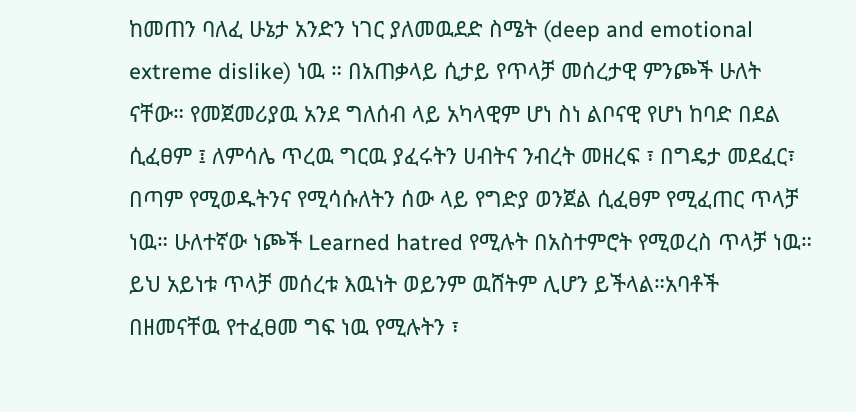ከመጠን ባለፈ ሁኔታ አንድን ነገር ያለመዉደድ ስሜት (deep and emotional extreme dislike) ነዉ ። በአጠቃላይ ሲታይ የጥላቻ መሰረታዊ ምንጮች ሁለት ናቸው። የመጀመሪያዉ አንደ ግለሰብ ላይ አካላዊም ሆነ ስነ ልቦናዊ የሆነ ከባድ በደል ሲፈፀም ፤ ለምሳሌ ጥረዉ ግርዉ ያፈሩትን ሀብትና ንብረት መዘረፍ ፣ በግዴታ መደፈር፣ በጣም የሚወዱትንና የሚሳሱለትን ሰው ላይ የግድያ ወንጀል ሲፈፀም የሚፈጠር ጥላቻ ነዉ። ሁለተኛው ነጮች Learned hatred የሚሉት በአስተምሮት የሚወረስ ጥላቻ ነዉ። ይህ አይነቱ ጥላቻ መሰረቱ እዉነት ወይንም ዉሸትም ሊሆን ይችላል።አባቶች በዘመናቸዉ የተፈፀመ ግፍ ነዉ የሚሉትን ፣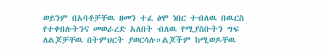ወይንም በአባቶቻቸዉ ዘመን ተፈ ፅሞ ነበር ተብለዉ በዉርስ የተቀበሉትንና መወራረድ አለበት ብለዉ የሚያስቡትን ግፍ ለልጆቻቸዉ በትምህርት ያወርሳሉ።ልጆችም ከሚወዶቸዉ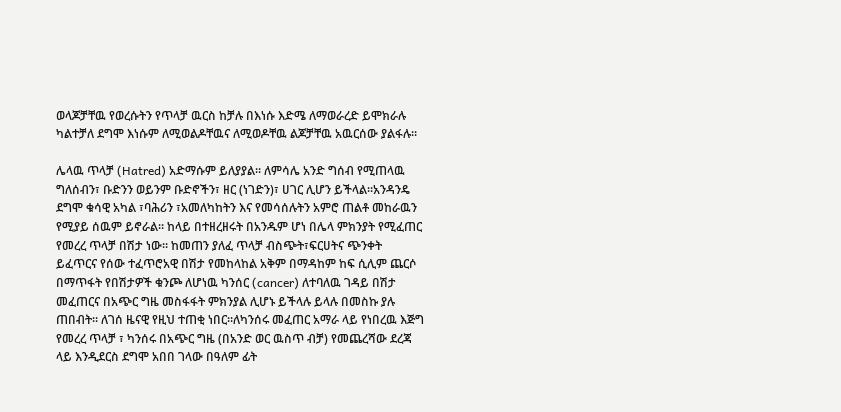ወላጆቻቸዉ የወረሱትን የጥላቻ ዉርስ ከቻሉ በእነሱ እድሜ ለማወራረድ ይሞክራሉ ካልተቻለ ደግሞ እነሱም ለሚወልዶቸዉና ለሚወዶቸዉ ልጆቻቸዉ አዉርሰው ያልፋሉ።

ሌላዉ ጥላቻ (Hatred) አድማሱም ይለያያል። ለምሳሌ አንድ ግሰብ የሚጠላዉ ግለሰብን፣ ቡድንን ወይንም ቡድኖችን፣ ዘር (ነገድን)፣ ሀገር ሊሆን ይችላል።አንዳንዴ ደግሞ ቁሳዊ አካል ፣ባሕሪን ፣አመለካከትን እና የመሳሰሉትን አምሮ ጠልቶ መከራዉን የሚያይ ሰዉም ይኖራል። ከላይ በተዘረዘሩት በአንዱም ሆነ በሌላ ምክንያት የሚፈጠር የመረረ ጥላቻ በሽታ ነው። ከመጠን ያለፈ ጥላቻ ብስጭት፣ፍርሀትና ጭንቀት ይፈጥርና የሰው ተፈጥሮአዊ በሽታ የመከላከል አቅም በማዳከም ከፍ ሲሊም ጨርሶ በማጥፋት የበሽታዎች ቁንጮ ለሆነዉ ካንሰር (cancer) ለተባለዉ ገዳይ በሽታ መፈጠርና በአጭር ግዜ መስፋፋት ምክንያል ሊሆኑ ይችላሉ ይላሉ በመስኩ ያሉ ጠበብት። ለገሰ ዜናዊ የዚህ ተጠቂ ነበር።ለካንሰሩ መፈጠር አማራ ላይ የነበረዉ እጅግ የመረረ ጥላቻ ፣ ካንሰሩ በአጭር ግዜ (በአንድ ወር ዉስጥ ብቻ) የመጨረሻው ደረጃ ላይ እንዲደርስ ደግሞ አበበ ገላው በዓለም ፊት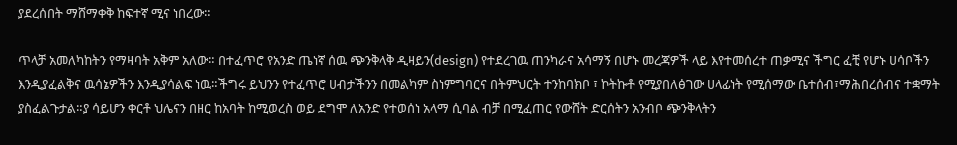ያደረሰበት ማሸማቀቅ ከፍተኛ ሚና ነበረው።

ጥላቻ አመለካከትን የማዛባት አቅም አለው። በተፈጥሮ የአንድ ጤነኛ ሰዉ ጭንቅላቅ ዲዛይን(design) የተደረገዉ ጠንካራና አሳማኝ በሆኑ መረጃዎች ላይ እየተመሰረተ ጠቃሚና ችግር ፈቺ የሆኑ ሀሳቦችን እንዲያፈልቅና ዉሳኔዎችን እንዲያሳልፍ ነዉ።ችግሩ ይህንን የተፈጥሮ ሀብታችንን በመልካም ስነምግባርና በትምህርት ተንከባክቦ ፣ ኮትኩቶ የሚያበለፅገው ሀላፊነት የሚሰማው ቤተሰብ፣ማሕበረሰብና ተቋማት ያስፈልጉታል።ያ ሳይሆን ቀርቶ ህሌናን በዘር ከአባት ከሚወረስ ወይ ደግሞ ለአንድ የተወሰነ አላማ ሲባል ብቻ በሚፈጠር የውሸት ድርሰትን አንብቦ ጭንቅላትን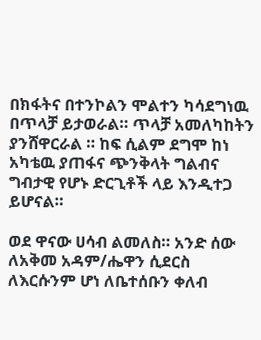በክፋትና በተንኮልን ሞልተን ካሳደግነዉ በጥላቻ ይታወራል። ጥላቻ አመለካከትን ያንሸዋርራል ። ከፍ ሲልም ደግሞ ከነ አካቴዉ ያጠፋና ጭንቅላት ግልብና ግብታዊ የሆኑ ድርጊቶች ላይ እንዲተጋ ይሆናል።

ወደ ዋናው ሀሳብ ልመለስ። አንድ ሰው ለአቅመ አዳም/ሔዋን ሲደርስ ለእርሱንም ሆነ ለቤተሰቡን ቀለብ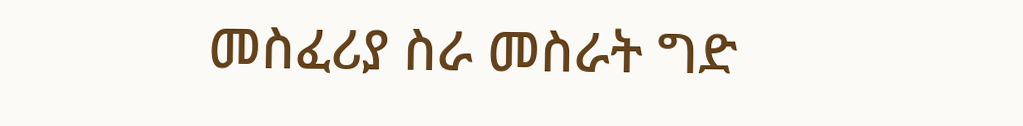መስፈሪያ ስራ መስራት ግድ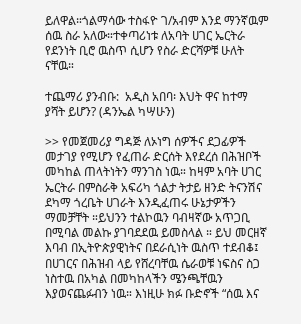ይለዋል።ጎልማሳው ተስፋዮ ገ/አብም እንደ ማንኛዉም ሰዉ ስራ አለው።ተቀጣሪነቱ ለአባት ሀገር ኤርትራ የደንነት ቢሮ ዉስጥ ሲሆን የስራ ድርሻዎቹ ሁለት ናቸዉ።

ተጨማሪ ያንብቡ:  አዲስ አበባ፡ እህት ዋና ከተማ ያሻት ይሆን? (ዳንኤል ካሣሁን)

>> የመጀመሪያ ግዳጅ ለኦነግ ሰዎችና ደጋፊዎች መታገያ የሚሆን የፈጠራ ድርሰት እየደረሰ በሕዝቦች መካከል ጠላትነትን ማንገስ ነዉ። ከዛም አባት ሀገር ኤርትራ በምስራቅ አፍሪካ ጎልታ ትታይ ዘንድ ትናንሽና ደካማ ጎረቤት ሀገራት እንዲፈጠሩ ሁኔታዎችን ማመቻቸት ።ይህንን ተልኮዉን ባብዛኛው አጥጋቢ በሚባል መልኩ ያገባደደዉ ይመስላል ። ይህ መርዘኛ እባብ በኢትዮጵያዊነትና በደራሲነት ዉስጥ ተደብቆ፤ በሀገርና በሕዝብ ላይ የሸረባቸዉ ሴራወቹ ነፍስና ስጋ ነስተዉ በአካል በመካከላችን ሜንጫቸዉን እያወናጨፉብን ነዉ። እነዚሁ ክፉ ቡድኖች “ሰዉ እና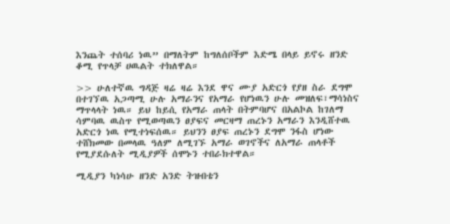እንጨት ተሰባሪ ነዉ” በማለትም ከግለሰቦችም እድሜ በላይ ይኖሩ ዘንድ ቆሚ የጥላቻ ሀዉልት ተክለዋል።

>> ሁለተኛዉ ግዳጅ ዛሬ ዛሬ እንደ ዋና ሙያ አድርጎ የያዘ ስራ ደግሞ በተገኘዉ አጋጣሚ ሁሉ አማራንና የአማራ የሆነዉን ሁሉ መዝለፍ፣ማሳነስና ማጥላላት ነዉ። ይህ ከይሲ የአማራ ጠላት በትምባሆና በአልኮል ከገለማ ሳምባዉ ዉስጥ የሚወጣዉን ፀያፍና መርዛማ ጠረኑን አማራን እንዲሸተዉ አድርጎ ነዉ የሚተነፍሰዉ። ይህንን ፀያፍ ጠረኑን ደግሞ ንፋስ ሆነው ተሸክመው በመላዉ ዓለም ለሚገኙ አማራ ወገኖችና ለአማራ ጠላቶች የሚያደሱለት ሚዲያዎች ሰሞኑን ተበራክተዋል።

ሚዲያን ካነሳሁ ዘንድ አንድ ትዝብቴን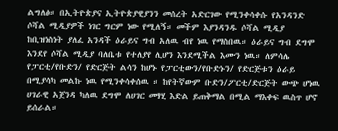ልግለፅ። በኢትዮጵያና ኢትዮጵያዊያንን መሰረት አድርገው የሚንቀሳቀሱ የአንዳንድ ሶሻል ሚዲያዎች ነገር ግርም ነው የሚለኝ። መችም እያንዳንዱ ሶሻል ሚዲያ ከቢዝነስነት ያለፈ አንዳች ዕራይና ግብ አለዉ ብየ ነዉ የማስበዉ። ዕራይና ግብ ደግሞ እንደየ ሶሻል ሚዲያ ባለቤቱ የተለያየ ሊሆን እንደሚችል እሙን ነዉ። ለምሳሌ የፓርቲ/የቡድን/ የድርጅት ልሳን ከሆኑ የፓርቲውን/የቡድኑን/ የድርጅቱን ዕራይ በሚያሳካ መልኩ ነዉ የሚንቀሳቀሰዉ ። ከየትኛውም ቡድን/ፖርቲ/ድርጅት ውጭ ሆነዉ ሀገራዊ አጀንዳ ካለዉ ደግሞ ለሀገር መፃሂ እድል ይጠቅማል በሚል ማእቀፍ ዉስጥ ሆኖ ይሰራል።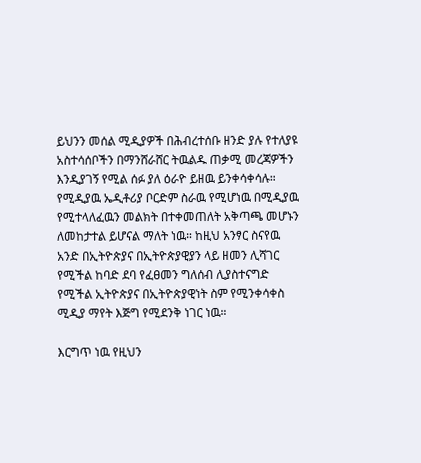ይህንን መሰል ሚዲያዎች በሕብረተሰቡ ዘንድ ያሉ የተለያዩ አስተሳሰቦችን በማንሸራሸር ትዉልዱ ጠቃሚ መረጃዎችን እንዲያገኝ የሚል ሰፉ ያለ ዕራዮ ይዘዉ ይንቀሳቀሳሉ። የሚዲያዉ ኤዲቶሪያ ቦርድም ስራዉ የሚሆነዉ በሚዲያዉ የሚተላለፈዉን መልክት በተቀመጠለት አቅጣጫ መሆኑን ለመከታተል ይሆናል ማለት ነዉ። ከዚህ አንፃር ስናየዉ አንድ በኢትዮጵያና በኢትዮጵያዊያን ላይ ዘመን ሊሻገር የሚችል ከባድ ደባ የፈፀመን ግለሰብ ሊያስተናግድ የሚችል ኢትዮጵያና በኢትዮጵያዊነት ስም የሚንቀሳቀስ ሚዲያ ማየት እጅግ የሚደንቅ ነገር ነዉ።

እርግጥ ነዉ የዚህን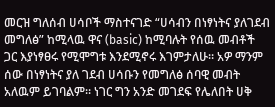መርዝ ግለሰብ ሀሳቦች ማስተናገድ “ሀሳብን በነፃነትና ያለገደብ መግለፅ” ከሚላዉ ዋና (basic) ከሚባሉት የሰዉ መብቶች ጋር እያነፃፀሩ የሚሞግቱ እንደሚኖሩ እገምታለሁ። አዎ ማንም ሰው በነፃነትና ያለ ገደብ ሀሳቡን የመግለፅ ሰባዊ መብት አለዉም ይገባልም። ነገር ግን አንድ መገደፍ የሌለበት ሀቅ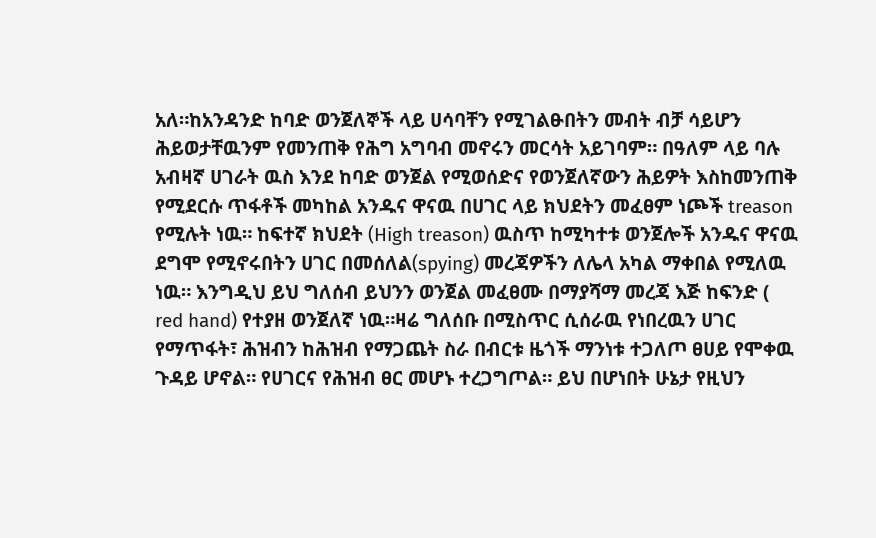አለ።ከአንዳንድ ከባድ ወንጀለኞች ላይ ሀሳባቸን የሚገልፁበትን መብት ብቻ ሳይሆን ሕይወታቸዉንም የመንጠቅ የሕግ አግባብ መኖሩን መርሳት አይገባም። በዓለም ላይ ባሉ አብዛኛ ሀገራት ዉስ እንደ ከባድ ወንጀል የሚወሰድና የወንጀለኛውን ሕይዎት እስከመንጠቅ የሚደርሱ ጥፋቶች መካከል አንዱና ዋናዉ በሀገር ላይ ክህደትን መፈፀም ነጮች treason የሚሉት ነዉ። ከፍተኛ ክህደት (High treason) ዉስጥ ከሚካተቱ ወንጀሎች አንዱና ዋናዉ ደግሞ የሚኖሩበትን ሀገር በመሰለል(spying) መረጃዎችን ለሌላ አካል ማቀበል የሚለዉ ነዉ። እንግዲህ ይህ ግለሰብ ይህንን ወንጀል መፈፀሙ በማያሻማ መረጃ እጅ ከፍንድ ( red hand) የተያዘ ወንጀለኛ ነዉ።ዛሬ ግለሰቡ በሚስጥር ሲሰራዉ የነበረዉን ሀገር የማጥፋት፣ ሕዝብን ከሕዝብ የማጋጨት ስራ በብርቱ ዜጎች ማንነቱ ተጋለጦ ፀሀይ የሞቀዉ ጉዳይ ሆኖል። የሀገርና የሕዝብ ፀር መሆኑ ተረጋግጦል። ይህ በሆነበት ሁኔታ የዚህን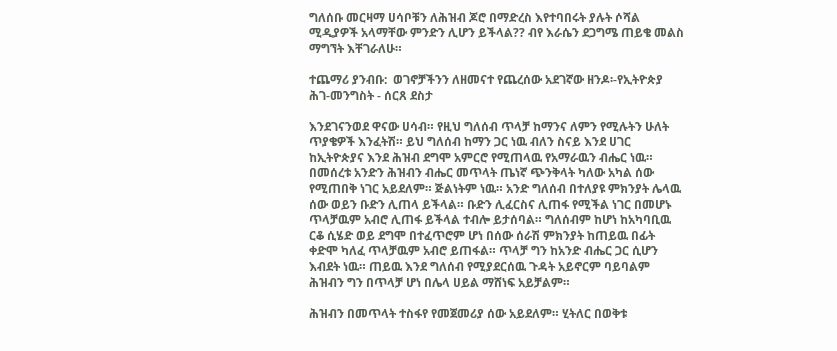ግለሰቡ መርዛማ ሀሳቦቹን ለሕዝብ ጆሮ በማድረስ እየተባበሩት ያሉት ሶሻል ሚዲያዎች አላማቸው ምንድን ሊሆን ይችላል?? ብየ እራሴን ደጋግሜ ጠይቄ መልስ ማግኘት እቸገራለሁ።

ተጨማሪ ያንብቡ:  ወገኖቻችንን ለዘመናተ የጨረሰው አደገኛው ዘንዶ፡-የኢትዮጵያ ሕገ-መንግስት - ሰርጸ ደስታ

እንደገናንወደ ዋናው ሀሳብ። የዚህ ግለሰብ ጥላቻ ከማንና ለምን የሚሉትን ሁለት ጥያቄዎች እንፈትሽ። ይህ ግለሰብ ከማን ጋር ነዉ ብለን ስናይ እንደ ሀገር ከኢትዮጵያና እንደ ሕዝብ ደግሞ አምርሮ የሚጠላዉ የአማራዉን ብሔር ነዉ። በመሰረቱ አንድን ሕዝብን ብሔር መጥላት ጤነኛ ጭንቅላት ካለው አካል ሰው የሚጠበቅ ነገር አይደለም። ጅልነትም ነዉ። አንድ ግለሰብ በተለያዩ ምክንያት ሌላዉ ሰው ወይን ቡድን ሊጠላ ይችላል። ቡድን ሊፈርስና ሊጠፋ የሚችል ነገር በመሆኑ ጥላቻዉም አብሮ ሊጠፋ ይችላል ተብሎ ይታሰባል። ግለሰብም ከሆነ ከአካባቢዉ ርቆ ሲሄድ ወይ ደግሞ በተፈጥሮም ሆነ በሰው ሰራሽ ምክንያት ከጠይዉ በፊት ቀድሞ ካለፈ ጥላቻዉም አብሮ ይጠፋል። ጥላቻ ግን ከአንድ ብሔር ጋር ሲሆን እብደት ነዉ። ጠይዉ እንደ ግለሰብ የሚያደርሰዉ ጉዳት አይኖርም ባይባልም ሕዝብን ግን በጥላቻ ሆነ በሌላ ሀይል ማሸነፍ አይቻልም።

ሕዝብን በመጥላት ተስፋየ የመጀመሪያ ሰው አይደለም። ሂትለር በወቅቱ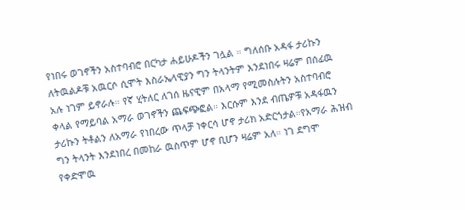የነበሩ ወገኖችን አስተባብሮ በርካታ ሐይሁዶችን ገሏል ። ግለሰቡ አዳፋ ታሪኩን ለትዉልዶቹ አዉርሶ ሲሞት እስራኤላዊያን ግን ትላንትም እንደነበሩ ዛሬም በሰፊዉ አሉ ነገም ይኖራሉ። የኛ ሂትለር ለገሰ ዜናዊም በአላማ የሚመስሉትን አስተባብሮ ቀላል የማይባል አማራ ወገኖችን ጨፍጭፎል። እርሱም እንደ ብጤዎቹ አዳፋዉን ታሪኩን ትቶልን ለአማራ የነበረው ጥላቻ ነቀርሳ ሆኖ ታሪክ አድርጎታል።የአማራ ሕዝብ ግን ትላንት እንደነበረ በመከራ ዉስጥም ሆኖ ቢሆን ዛሬም አለ። ነገ ደግሞ የቀድሞዉ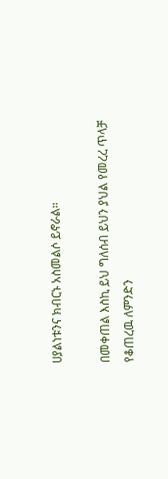ሀያልነቱንና ክብርኑ አስመልሶ ይኖራል።

በመቀጠል እስኪ ይህ ግለሰብ ይህን ያህል የመረረ ጥላቻ የቆጠረዉ ለምንድን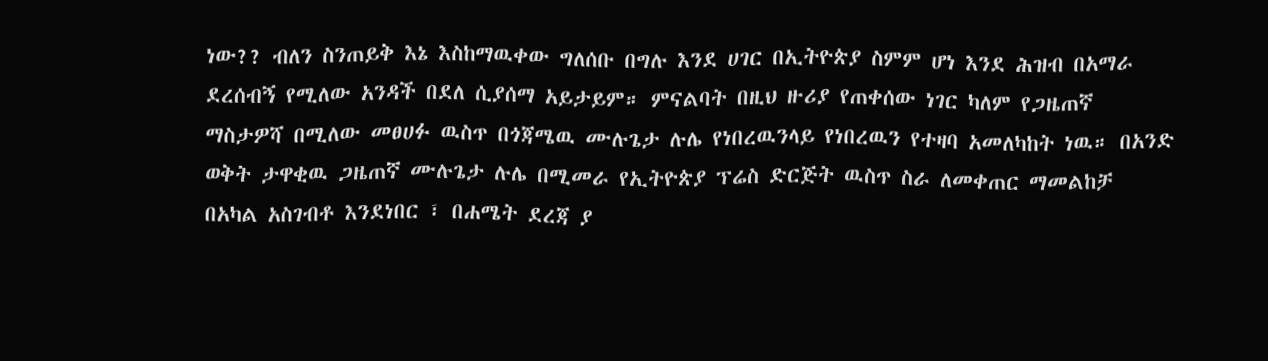ነው?? ብለን ስንጠይቅ እኔ እስከማዉቀው ግለሰቡ በግሉ እንደ ሀገር በኢትዮጵያ ስምም ሆነ እንደ ሕዝብ በአማራ ደረሰብኝ የሚለው አንዳች በደለ ሲያሰማ አይታይም። ምናልባት በዚህ ዙሪያ የጠቀሰው ነገር ካለም የጋዜጠኛ ማስታዎሻ በሚለው መፀሀፉ ዉስጥ በጎጃሜዉ ሙሉጌታ ሉሌ የነበረዉንላይ የነበረዉን የተዛባ አመለካከት ነዉ። በአንድ ወቅት ታዋቂዉ ጋዜጠኛ ሙሉጌታ ሉሌ በሚመራ የኢትዮጵያ ፕሬስ ድርጅት ዉስጥ ስራ ለመቀጠር ማመልከቻ በአካል አስገብቶ እንደነበር ፣ በሐሜት ደረጃ ያ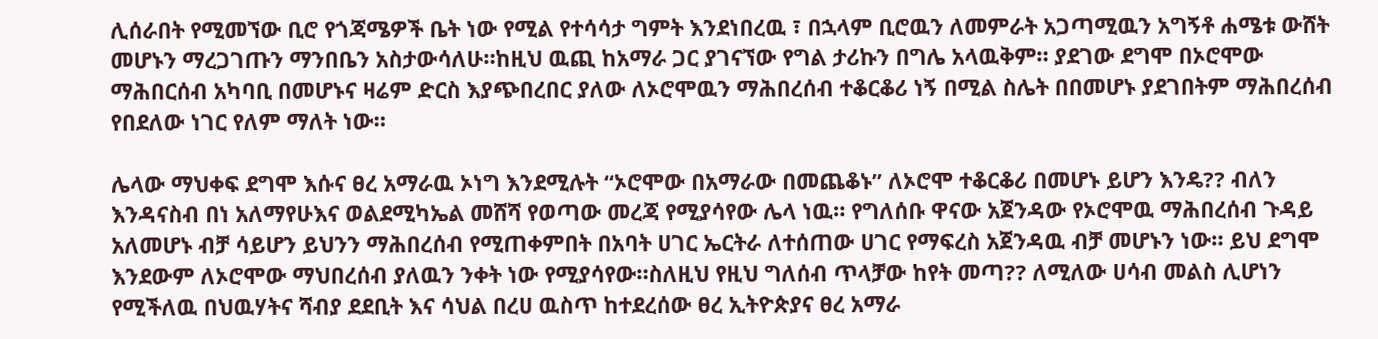ሊሰራበት የሚመኘው ቢሮ የጎጃሜዎች ቤት ነው የሚል የተሳሳታ ግምት እንደነበረዉ ፣ በኋላም ቢሮዉን ለመምራት አጋጣሚዉን አግኝቶ ሐሜቱ ውሸት መሆኑን ማረጋገጡን ማንበቤን አስታውሳለሁ።ከዚህ ዉጪ ከአማራ ጋር ያገናኘው የግል ታሪኩን በግሌ አላዉቅም። ያደገው ደግሞ በኦሮሞው ማሕበርሰብ አካባቢ በመሆኑና ዛሬም ድርስ እያጭበረበር ያለው ለኦሮሞዉን ማሕበረሰብ ተቆርቆሪ ነኝ በሚል ስሌት በበመሆኑ ያደገበትም ማሕበረሰብ የበደለው ነገር የለም ማለት ነው።

ሌላው ማህቀፍ ደግሞ እሱና ፀረ አማራዉ ኦነግ እንደሚሉት “ኦሮሞው በአማራው በመጨቆኑ” ለኦሮሞ ተቆርቆሪ በመሆኑ ይሆን እንዴ?? ብለን እንዳናስብ በነ አለማየሁእና ወልደሚካኤል መሸሻ የወጣው መረጃ የሚያሳየው ሌላ ነዉ። የግለሰቡ ዋናው አጀንዳው የኦሮሞዉ ማሕበረሰብ ጉዳይ አለመሆኑ ብቻ ሳይሆን ይህንን ማሕበረሰብ የሚጠቀምበት በአባት ሀገር ኤርትራ ለተሰጠው ሀገር የማፍረስ አጀንዳዉ ብቻ መሆኑን ነው። ይህ ደግሞ እንደውም ለኦሮሞው ማህበረሰብ ያለዉን ንቀት ነው የሚያሳየው።ስለዚህ የዚህ ግለሰብ ጥላቻው ከየት መጣ?? ለሚለው ሀሳብ መልስ ሊሆነን የሚችለዉ በህዉሃትና ሻብያ ደደቢት እና ሳህል በረሀ ዉስጥ ከተደረሰው ፀረ ኢትዮጵያና ፀረ አማራ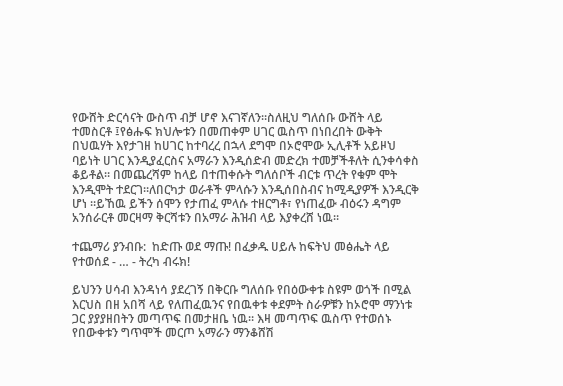የውሸት ድርሳናት ውስጥ ብቻ ሆኖ እናገኛለን።ስለዚህ ግለሰቡ ውሸት ላይ ተመስርቶ ፤የፅሑፍ ክህሎቱን በመጠቀም ሀገር ዉስጥ በነበረበት ውቅት በህዉሃት እየታገዘ ከሀገር ከተባረረ በኋላ ደግሞ በኦሮሞው ኢሊቶች አይዞህ ባይነት ሀገር እንዲያፈርስና አማራን እንዲሰድብ መድረክ ተመቻችቶለት ሲንቀሳቀስ ቆይቶል። በመጨረሻም ከላይ በተጠቀሱት ግለሰቦች ብርቱ ጥረት የቁም ሞት እንዲሞት ተደርገ።ለበርካታ ወራቶች ምላሱን እንዲሰበስብና ከሚዲያዎች እንዲርቅ ሆነ ።ይኸዉ ይችን ሰሞን የታጠፈ ምላሱ ተዘርግቶ፣ የነጠፈው ብዕሩን ዳግም አንሰራርቶ መርዛማ ቅርሻቱን በአማራ ሕዝብ ላይ እያቀረሸ ነዉ።

ተጨማሪ ያንብቡ:  ከድጡ ወደ ማጡ! በፈቃዱ ሀይሉ ከፍትህ መፅሔት ላይ የተወሰደ - … - ትረካ ብሩክ!

ይህንን ሀሳብ እንዳነሳ ያደረገኝ በቅርቡ ግለሰቡ የበዕውቀቱ ስዩም ወጎች በሚል እርህስ በዘ አበሻ ላይ የለጠፈዉንና የበዉቀቱ ቀደምት ስራዎቹን ከኦሮሞ ማንነቱ ጋር ያያያዘበትን መጣጥፍ በመታዘቤ ነዉ። እዛ መጣጥፍ ዉስጥ የተወሰኑ የበውቀቱን ግጥሞች መርጦ አማራን ማንቆሸሽ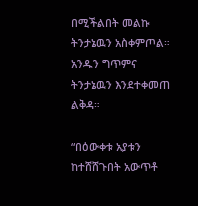በሚችልበት መልኩ ትንታኔዉን አስቀምጦል። አንዱን ግጥምና ትንታኔዉን እንደተቀመጠ ልቅዳ።

“በዕውቀቱ አያቱን ከተሸሸጉበት አውጥቶ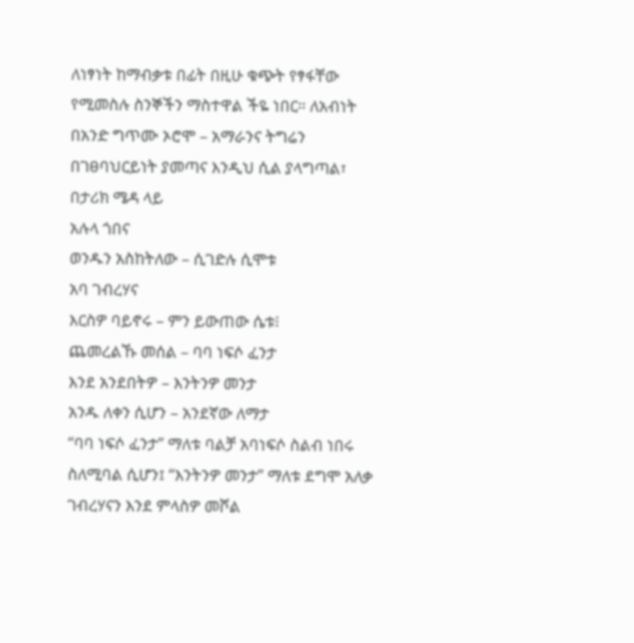ለነፃነት ከማብቃቱ በፊት በዚሁ ቁጭት የፃፋቸው የሚመስሉ ስንኞችን ማስተዋል ችዬ ነበር። ለአብነት በአንድ ግጥሙ ኦሮሞ – አማራንና ትግሬን በገፀባህርይነት ያመጣና እንዲህ ሲል ያላግጣል፣
በታሪክ ሜዳ ላይ
አሉላ ጎበና
ወንዱን አስከትለው – ሲገድሉ ሲሞቱ
አባ ገብረሃና
እርስዎ ባይኖሩ – ምን ይውጠው ሴቱ፧
ጨመረልኹ መሰል – ባባ ነፍሶ ፈንታ
እንደ አንደበትዎ – እንትንዎ መንታ
አንዱ ለቀን ሲሆን – አንደኛው ለማታ
“ባባ ነፍሶ ፈንታ” ማለቱ ባልቻ አባነፍሶ ስልብ ነበሩ ስለሚባል ሲሆን፤ “እንትንዎ መንታ” ማለቱ ደግሞ አለቃ ገብረሃናን እንደ ምላስዎ መሾል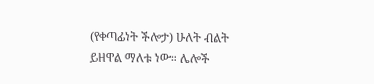(የቀጣፊነት ችሎታ) ሁለት ብልት ይዘዋል ማለቱ ነው። ሌሎች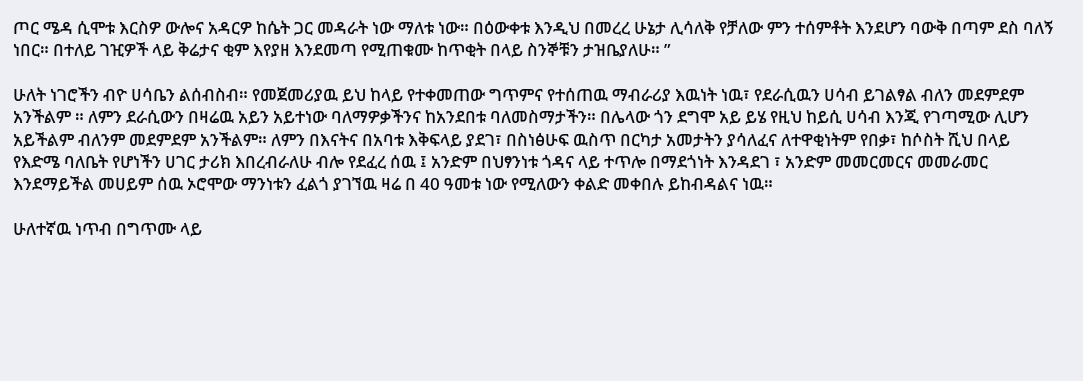ጦር ሜዳ ሲሞቱ እርስዎ ውሎና አዳርዎ ከሴት ጋር መዳራት ነው ማለቱ ነው። በዕውቀቱ እንዲህ በመረረ ሁኔታ ሊሳለቅ የቻለው ምን ተሰምቶት እንደሆን ባውቅ በጣም ደስ ባለኝ ነበር። በተለይ ገዢዎች ላይ ቅሬታና ቂም እየያዘ እንደመጣ የሚጠቁሙ ከጥቂት በላይ ስንኞቹን ታዝቤያለሁ። ”

ሁለት ነገሮችን ብዮ ሀሳቤን ልሰብስብ። የመጀመሪያዉ ይህ ከላይ የተቀመጠው ግጥምና የተሰጠዉ ማብራሪያ እዉነት ነዉ፣ የደራሲዉን ሀሳብ ይገልፃል ብለን መደምደም አንችልም ። ለምን ደራሲውን በዛሬዉ አይን አይተነው ባለማዎቃችንና ከአንደበቱ ባለመስማታችን። በሌላው ጎን ደግሞ አይ ይሄ የዚህ ከይሲ ሀሳብ እንጂ የገጣሚው ሊሆን አይችልም ብለንም መደምደም አንችልም። ለምን በእናትና በአባቱ እቅፍላይ ያደገ፣ በስነፅሁፍ ዉስጥ በርካታ አመታትን ያሳለፈና ለተዋቂነትም የበቃ፣ ከሶስት ሺህ በላይ የእድሜ ባለቤት የሆነችን ሀገር ታሪክ እበረብራለሁ ብሎ የደፈረ ሰዉ ፤ አንድም በህፃንነቱ ጎዳና ላይ ተጥሎ በማደጎነት እንዳደገ ፣ አንድም መመርመርና መመራመር እንደማይችል መሀይም ሰዉ ኦሮሞው ማንነቱን ፈልጎ ያገኘዉ ዛሬ በ 40 ዓመቱ ነው የሚለውን ቀልድ መቀበሉ ይከብዳልና ነዉ።

ሁለተኛዉ ነጥብ በግጥሙ ላይ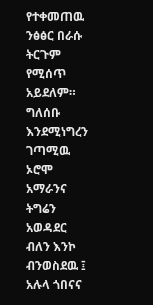የተቀመጠዉ ንፅፅር በራሱ ትርጉም የሚሰጥ አይደለም። ግለሰቡ እንደሚነግረን ገጣሚዉ ኦሮሞ አማራንና ትግሬን አወዳደር ብለን እንኮ ብንወስደዉ ፤ አሉላ ጎበናና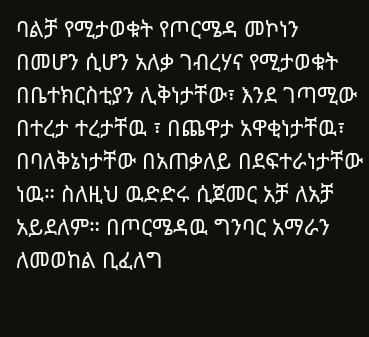ባልቻ የሚታወቁት የጦርሜዳ መኮነን በመሆን ሲሆን አለቃ ገብረሃና የሚታወቁት በቤተክርስቲያን ሊቅነታቸው፣ እንደ ገጣሚው በተረታ ተረታቸዉ ፣ በጨዋታ አዋቂነታቸዉ፣ በባለቅኔነታቸው በአጠቃለይ በደፍተራነታቸው ነዉ። ስለዚህ ዉድድሩ ሲጀመር አቻ ለአቻ አይደለም። በጦርሜዳዉ ግንባር አማራን ለመወከል ቢፈለግ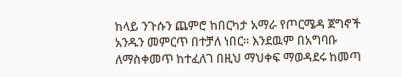ከላይ ንጉሱን ጨምሮ ከበርካታ አማራ የጦርሜዳ ጀግኖች አንዱን መምርጥ በተቻለ ነበር። እንደዉም በአግባቡ ለማስቀመጥ ከተፈለገ በዚህ ማህቀፍ ማወዳደሩ ከመጣ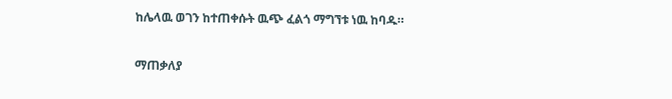ከሌላዉ ወገን ከተጠቀሱት ዉጭ ፈልጎ ማግኘቱ ነዉ ከባዱ።

ማጠቃለያ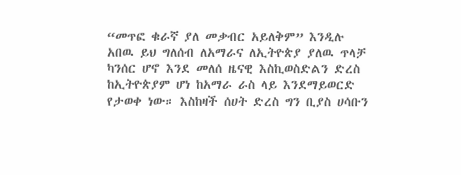“መጥፎ ቁራኛ ያለ መቃብር አይለቅም” እንዲሉ አበዉ ይህ ግለሰብ ለአማራና ለኢትዮጵያ ያለዉ ጥላቻ ካንሰር ሆኖ እንደ መለሰ ዜናዊ እስኪወስድልን ድረስ ከኢትዮጵያም ሆነ ከአማራ ራስ ላይ እንደማይወርድ የታወቀ ነው። እስከዛች ሰሀት ድረስ ግን ቢያስ ሀሳቡን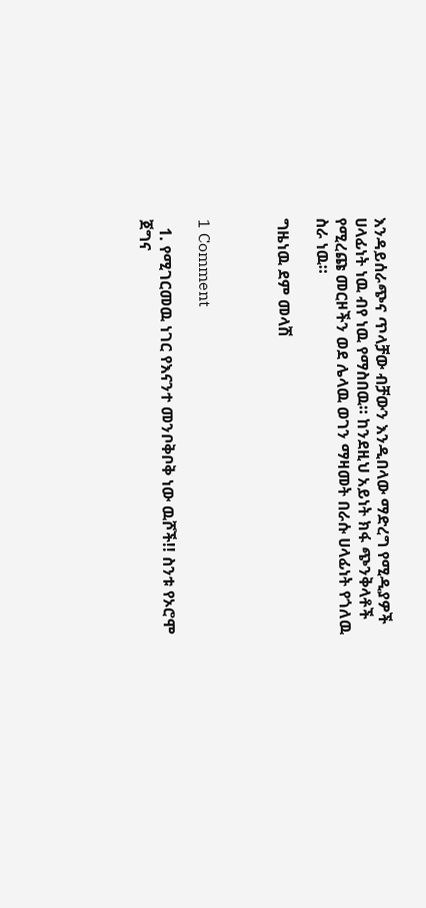እንዳይሰራጭና ጥላቻው ብቻውን እንዲበላው ማድረግ የሚዲያዎች ሀላፊነት ነዉ ብየ ነዉ የማስበዉ። ከንደዚህ አይነት ክፋ ጭንቅላቶች የሚረጩ መርዞችን ወደ ሌላዉ ወገን ማዛመት በራሱ ሀላፊነት የጎለዉ ስራ ነዉ።

ግዜነዉ ደም መላሽ



1 Comment

  1. የሚገርመዉ ነገር የእናንተ መንቦቅቦቅ ነው ዉሾች!! ስንቱ የኦሮሞ ጀግና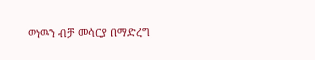ወነዉን ብቻ መሳርያ በማድረግ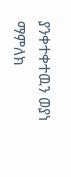ያንቀተቀተዉን ወያነ ማምለክ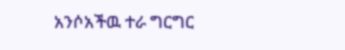አንሶአችዉ ተራ ግርግር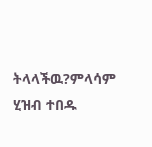ትላላችዉ?ምላሳም ሂዝብ ተበዱ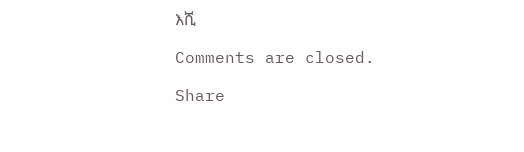እሺ

Comments are closed.

Share